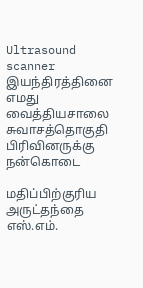Ultrasound scanner இயந்திரத்தினை எமது வைத்தியசாலை சுவாசத்தொகுதி பிரிவினருக்கு நன்கொடை

மதிப்பிற்குரிய அருட்தந்தை எஸ்.எம்.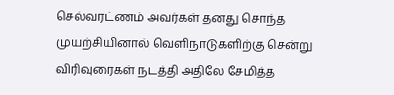செல்வரட்ணம் அவர்கள் தனது சொந்த முயற்சியினால் வெளிநாடுகளிற்கு சென்று விரிவுரைகள் நடத்தி அதிலே சேமித்த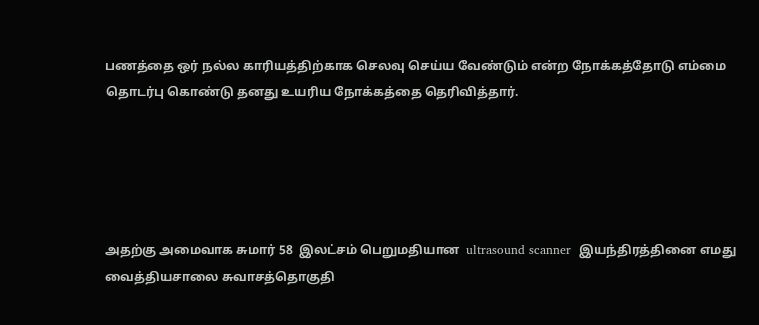பணத்தை ஒர் நல்ல காரியத்திற்காக செலவு செய்ய வேண்டும் என்ற நோக்கத்தோடு எம்மை தொடர்பு கொண்டு தனது உயரிய நோக்கத்தை தெரிவித்தார்.





அதற்கு அமைவாக சுமார் 58  இலட்சம் பெறுமதியான  ultrasound scanner  இயந்திரத்தினை எமது வைத்தியசாலை சுவாசத்தொகுதி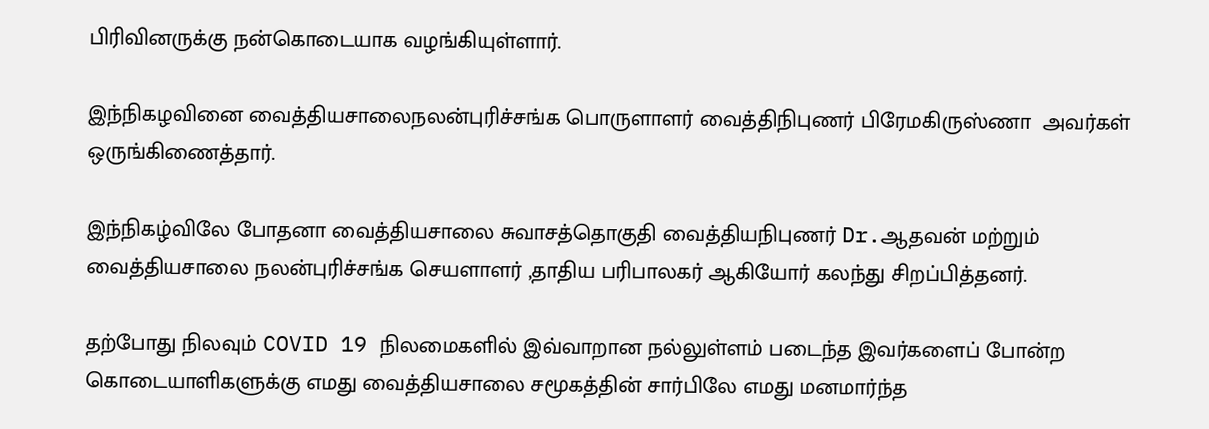பிரிவினருக்கு நன்கொடையாக வழங்கியுள்ளார்.

இந்நிகழவினை வைத்தியசாலைநலன்புரிச்சங்க பொருளாளர் வைத்திநிபுணர் பிரேமகிருஸ்ணா  அவர்கள் ஒருங்கிணைத்தார்.

இந்நிகழ்விலே போதனா வைத்தியசாலை சுவாசத்தொகுதி வைத்தியநிபுணர் Dr.ஆதவன் மற்றும் வைத்தியசாலை நலன்புரிச்சங்க செயளாளர் ,தாதிய பரிபாலகர் ஆகியோர் கலந்து சிறப்பித்தனர்.

தற்போது நிலவும் COVID 19 நிலமைகளில் இவ்வாறான நல்லுள்ளம் படைந்த இவர்களைப் போன்ற கொடையாளிகளுக்கு எமது வைத்தியசாலை சமூகத்தின் சார்பிலே எமது மனமார்ந்த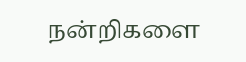நன்றிகளை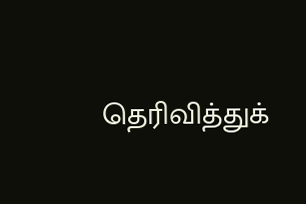தெரிவித்துக்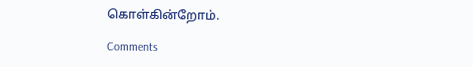கொள்கின்றோம்.

Comments